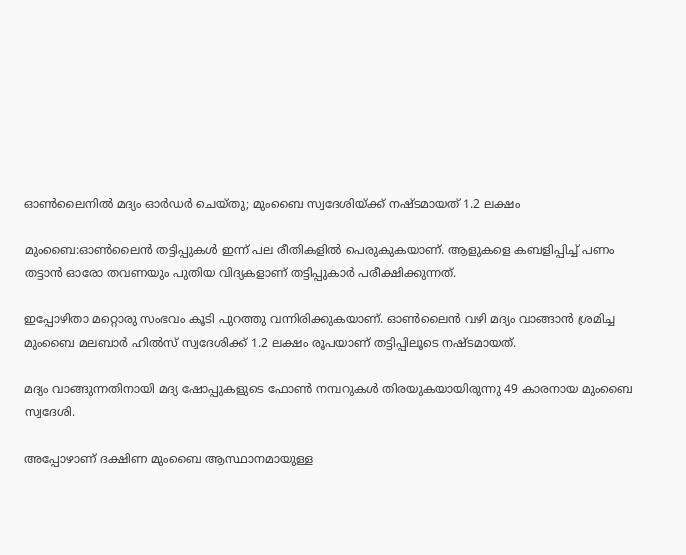ഓൺലൈനിൽ മദ്യം ഓർഡർ ചെയ്തു; മുംബൈ സ്വദേശിയ്ക്ക് നഷ്ടമായത് 1.2 ലക്ഷം

മുംബൈ:ഓണ്‍ലൈന്‍ തട്ടിപ്പുകള്‍ ഇന്ന് പല രീതികളിൽ പെരുകുകയാണ്. ആളുകളെ കബളിപ്പിച്ച് പണം തട്ടാന്‍ ഓരോ തവണയും പുതിയ വിദ്യകളാണ് തട്ടിപ്പുകാര്‍ പരീക്ഷിക്കുന്നത്.

ഇപ്പോഴിതാ മറ്റൊരു സംഭവം കൂടി പുറത്തു വന്നിരിക്കുകയാണ്. ഓണ്‍ലൈന്‍ വഴി മദ്യം വാങ്ങാന്‍ ശ്രമിച്ച മുംബൈ മലബാര്‍ ഹില്‍സ് സ്വദേശിക്ക് 1.2 ലക്ഷം രൂപയാണ് തട്ടിപ്പിലൂടെ നഷ്ടമായത്.

മദ്യം വാങ്ങുന്നതിനായി മദ്യ ഷോപ്പുകളുടെ ഫോണ്‍ നമ്പറുകള്‍ തിരയുകയായിരുന്നു 49 കാരനായ മുംബൈ സ്വദേശി.

അപ്പോഴാണ് ദക്ഷിണ മുംബൈ ആസ്ഥാനമായുള്ള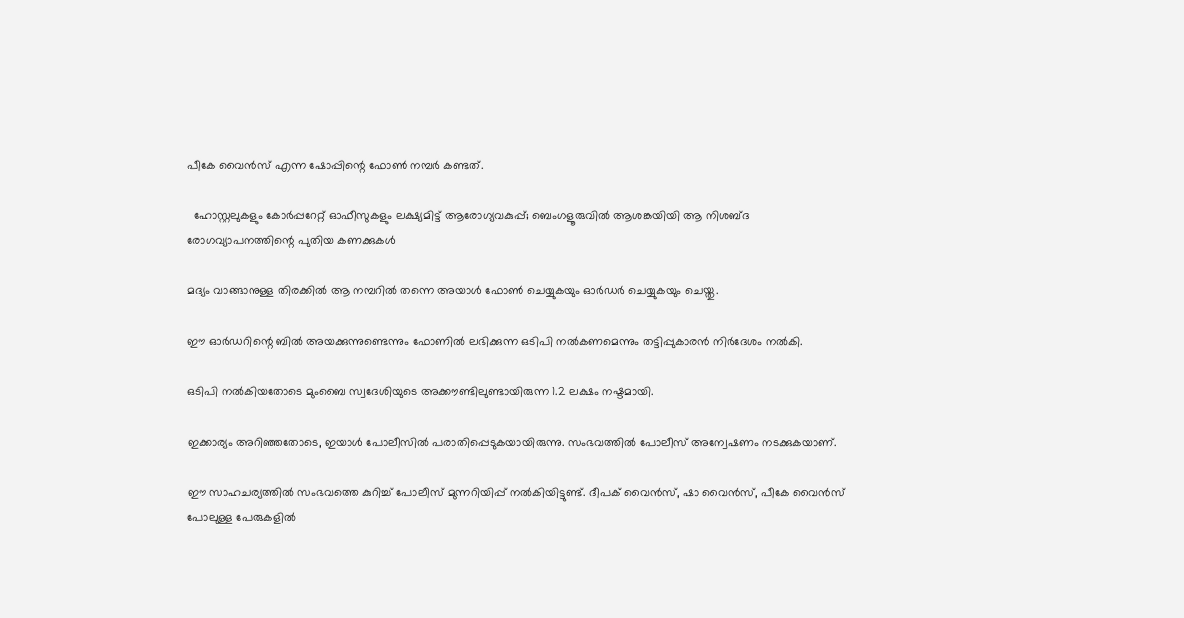പീകേ വൈന്‍സ് എന്ന ഷോപ്പിന്റെ ഫോണ്‍ നമ്പര്‍ കണ്ടത്.

  ഹോസ്റ്റലുകളും കോർപ്പറേറ്റ് ഓഫീസുകളും ലക്ഷ്യമിട്ട് ആരോഗ്യവകുപ്പ്; ബെംഗളൂരുവിൽ ആശങ്കയിയി ആ നിശബ്ദ രോഗവ്യാപനത്തിന്റെ പുതിയ കണക്കുകൾ

മദ്യം വാങ്ങാനുള്ള തിരക്കില്‍ ആ നമ്പറില്‍ തന്നെ അയാള്‍ ഫോണ്‍ ചെയ്യുകയും ഓര്‍ഡര്‍ ചെയ്യുകയും ചെയ്തു.

ഈ ഓർഡറിന്റെ ബിൽ അയക്കുന്നുണ്ടെന്നും ഫോണിൽ ലഭിക്കുന്ന ഒടിപി നൽകണമെന്നും തട്ടിപ്പുകാരൻ നിർദേശം നൽകി.

ഒടിപി നല്‍കിയതോടെ മുംബൈ സ്വദേശിയുടെ അക്കൗണ്ടിലുണ്ടായിരുന്ന 1.2 ലക്ഷം നഷ്ടമായി.

ഇക്കാര്യം അറിഞ്ഞതോടെ, ഇയാള്‍ പോലീസില്‍ പരാതിപ്പെടുകയായിരുന്നു. സംഭവത്തില്‍ പോലീസ് അന്വേഷണം നടക്കുകയാണ്.

ഈ സാഹചര്യത്തില്‍ സംഭവത്തെ കുറിച്ച് പോലീസ് മുന്നറിയിപ്പ് നല്‍കിയിട്ടുണ്ട്. ദീപക് വൈന്‍സ്, ഷാ വൈന്‍സ്, പീകേ വൈന്‍സ് പോലുള്ള പേരുകളില്‍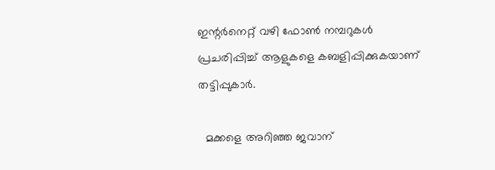ഇന്റര്‍നെറ്റ് വഴി ഫോണ്‍ നമ്പറുകള്‍ പ്രചരിപ്പിച്ച് ആളുകളെ കബളിപ്പിക്കുകയാണ് തട്ടിപ്പുകാര്‍.

  മക്കളെ അറിഞ്ഞ ജവാന്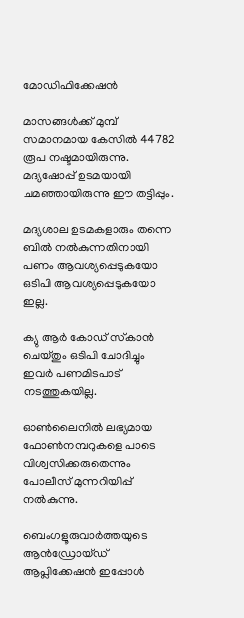മോഡിഫിക്കേഷന്‍

മാസങ്ങള്‍ക്ക് മുമ്പ് സമാനമായ കേസില്‍ 44782 രൂപ നഷ്ടമായിരുന്നു. മദ്യഷോപ്പ് ഉടമയായി ചമഞ്ഞായിരുന്നു ഈ തട്ടിപ്പും.

മദ്യശാല ഉടമകളാരും തന്നെ ബില്‍ നല്‍കുന്നതിനായി പണം ആവശ്യപ്പെടുകയോ ഒടിപി ആവശ്യപ്പെടുകയോ ഇല്ല.

ക്യു ആര്‍ കോഡ് സ്‌കാന്‍ ചെയ്തും ഒടിപി ചോദിച്ചും ഇവര്‍ പണമിടപാട് നടത്തുകയില്ല.

ഓണ്‍ലൈനില്‍ ലഭ്യമായ ഫോണ്‍നമ്പറുകളെ പാടെ വിശ്വസിക്കരുതെന്നും പോലീസ് മുന്നറിയിപ്പ് നല്‍കുന്നു.

ബെംഗളൂരുവാർത്തയുടെ ആൻഡ്രോയ്ഡ് ആപ്ലിക്കേഷൻ ഇപ്പോൾ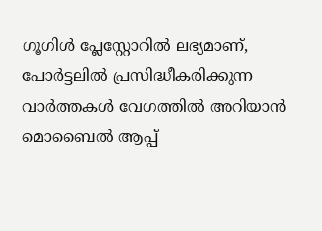ഗൂഗിൾ പ്ലേസ്റ്റോറിൽ ലഭ്യമാണ്, പോർട്ടലിൽ പ്രസിദ്ധീകരിക്കുന്ന വാർത്തകൾ വേഗത്തിൽ അറിയാൻ മൊബൈൽ ആപ്പ്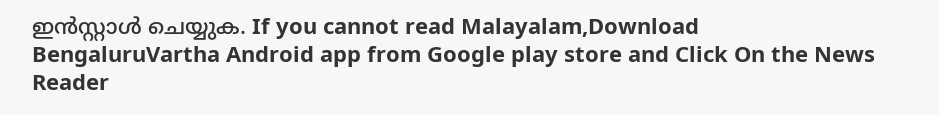ഇൻസ്റ്റാൾ ചെയ്യുക. If you cannot read Malayalam,Download BengaluruVartha Android app from Google play store and Click On the News Reader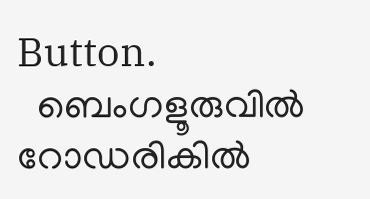Button.
  ബെംഗളൂരുവിൽ റോഡരികിൽ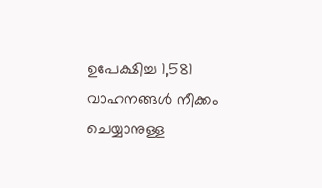ഉപേക്ഷിച്ച 1,581 വാഹനങ്ങൾ നീക്കം ചെയ്യാനുള്ള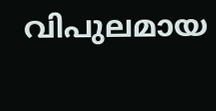വിപുലമായ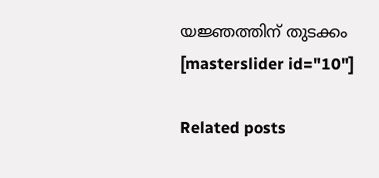യജ്ഞത്തിന് തുടക്കം
[masterslider id="10"]

Related posts